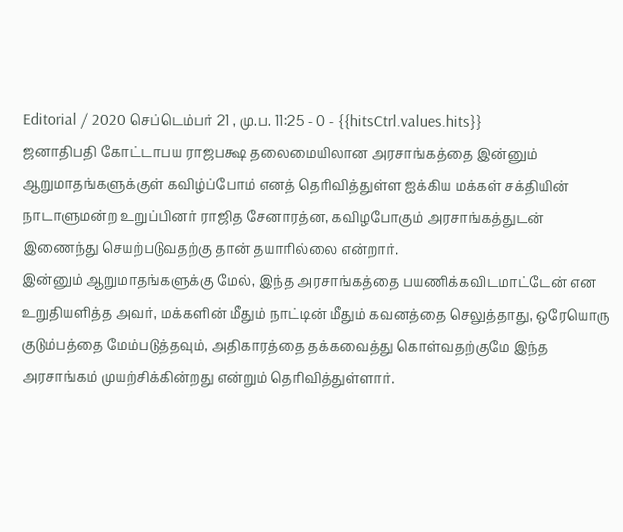Editorial / 2020 செப்டெம்பர் 21 , மு.ப. 11:25 - 0 - {{hitsCtrl.values.hits}}
ஜனாதிபதி கோட்டாபய ராஜபக்ஷ தலைமையிலான அரசாங்கத்தை இன்னும் ஆறுமாதங்களுக்குள் கவிழ்ப்போம் எனத் தெரிவித்துள்ள ஐக்கிய மக்கள் சக்தியின் நாடாளுமன்ற உறுப்பினர் ராஜித சேனாரத்ன, கவிழபோகும் அரசாங்கத்துடன் இணைந்து செயற்படுவதற்கு தான் தயாரில்லை என்றார்.
இன்னும் ஆறுமாதங்களுக்கு மேல், இந்த அரசாங்கத்தை பயணிக்கவிடமாட்டேன் என உறுதியளித்த அவர், மக்களின் மீதும் நாட்டின் மீதும் கவனத்தை செலுத்தாது, ஒரேயொரு குடும்பத்தை மேம்படுத்தவும், அதிகாரத்தை தக்கவைத்து கொள்வதற்குமே இந்த அரசாங்கம் முயற்சிக்கின்றது என்றும் தெரிவித்துள்ளார்.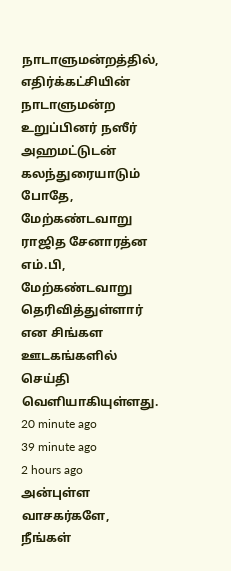நாடாளுமன்றத்தில், எதிர்க்கட்சியின் நாடாளுமன்ற உறுப்பினர் நஸீர் அஹமட்டுடன் கலந்துரையாடும் போதே, மேற்கண்டவாறு ராஜித சேனாரத்ன எம்.பி, மேற்கண்டவாறு தெரிவித்துள்ளார் என சிங்கள ஊடகங்களில் செய்தி வெளியாகியுள்ளது.
20 minute ago
39 minute ago
2 hours ago
அன்புள்ள வாசகர்களே,
நீங்கள்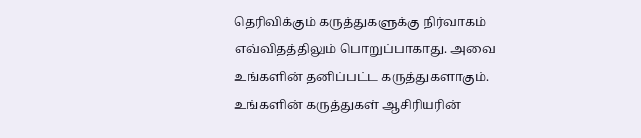தெரிவிக்கும் கருத்துகளுக்கு நிர்வாகம் எவ்விதத்திலும் பொறுப்பாகாது. அவை உங்களின் தனிப்பட்ட கருத்துகளாகும். உங்களின் கருத்துகள் ஆசிரியரின்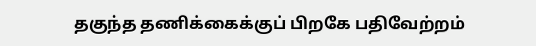தகுந்த தணிக்கைக்குப் பிறகே பதிவேற்றம்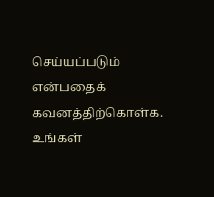செய்யப்படும் என்பதைக் கவனத்திற்கொள்க. உங்கள்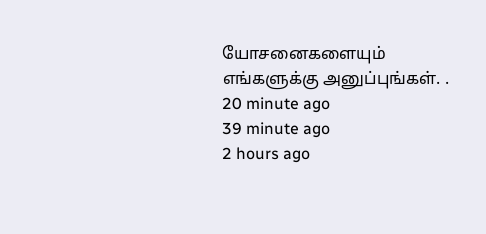யோசனைகளையும் எங்களுக்கு அனுப்புங்கள். .
20 minute ago
39 minute ago
2 hours ago